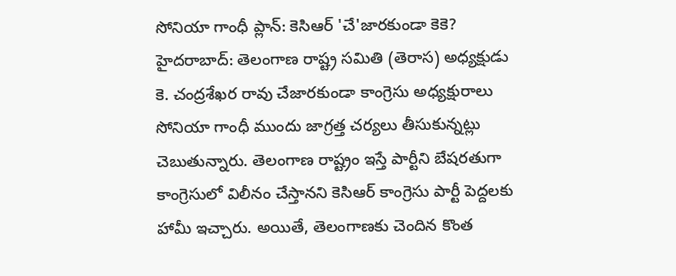సోనియా గాంధీ ప్లాన్: కెసిఆర్ 'చే'జారకుండా కెకె?
హైదరాబాద్: తెలంగాణ రాష్ట్ర సమితి (తెరాస) అధ్యక్షుడు కె. చంద్రశేఖర రావు చేజారకుండా కాంగ్రెసు అధ్యక్షురాలు సోనియా గాంధీ ముందు జాగ్రత్త చర్యలు తీసుకున్నట్లు చెబుతున్నారు. తెలంగాణ రాష్ట్రం ఇస్తే పార్టీని బేషరతుగా కాంగ్రెసులో విలీనం చేస్తానని కెసిఆర్ కాంగ్రెసు పార్టీ పెద్దలకు హామీ ఇచ్చారు. అయితే, తెలంగాణకు చెందిన కొంత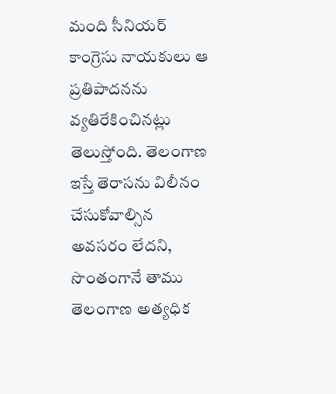మంది సీనియర్ కాంగ్రెసు నాయకులు ఆ ప్రతిపాదనను వ్యతిరేకించినట్లు తెలుస్తోంది. తెలంగాణ ఇస్తే తెరాసను విలీనం చేసుకోవాల్సిన అవసరం లేదని, సొంతంగానే తాము తెలంగాణ అత్యధిక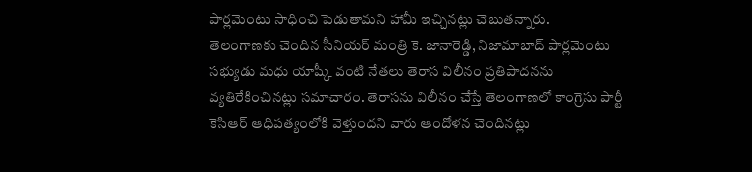పార్లమెంటు సాధించి పెడుతామని హామీ ఇచ్చినట్లు చెబుతన్నారు.
తెలంగాణకు చెందిన సీనియర్ మంత్రి కె. జానారెడ్డి, నిజామాబాద్ పార్లమెంటు సభ్యుడు మధు యాష్కీ వంటి నేతలు తెరాస విలీనం ప్రతిపాదనను వ్యతిరేకించినట్లు సమాచారం. తెరాసను విలీనం చేస్తే తెలంగాణలో కాంగ్రెసు పార్టీ కెసిఆర్ ఆధిపత్యంలోకి వెళ్తుందని వారు ఆందోళన చెందినట్లు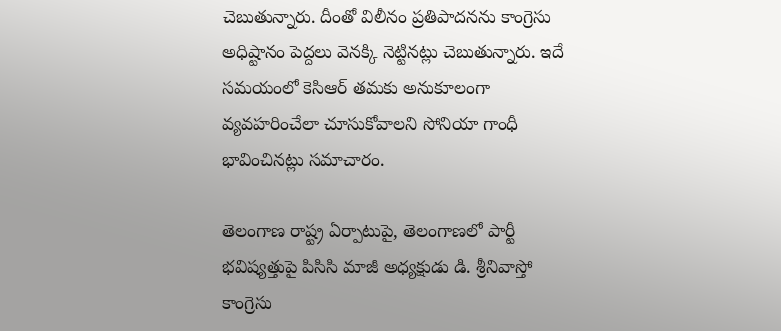చెబుతున్నారు. దీంతో విలీనం ప్రతిపాదనను కాంగ్రెసు అధిష్టానం పెద్దలు వెనక్కి నెట్టినట్లు చెబుతున్నారు. ఇదే సమయంలో కెసిఆర్ తమకు అనుకూలంగా వ్యవహరించేలా చూసుకోవాలని సోనియా గాంధీ భావించినట్లు సమాచారం.

తెలంగాణ రాష్ట్ర ఏర్పాటుపై, తెలంగాణలో పార్టీ భవిష్యత్తుపై పిసిసి మాజీ అధ్యక్షుడు డి. శ్రీనివాస్తో కాంగ్రెసు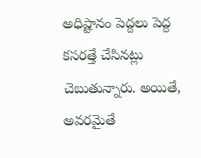అధిష్టానం పెద్దలు పెద్ద కసరత్తే చేసినట్లు చెబుతున్నారు. అయితే, అవరమైతే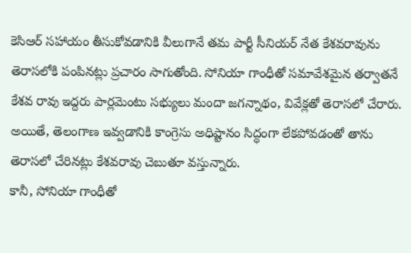కెసిఆర్ సహాయం తీసుకోవడానికి వీలుగానే తమ పార్టీ సీనియర్ నేత కేశవరావును తెరాసలోకి పంపినట్లు ప్రచారం సాగుతోంది. సోనియా గాంధీతో సమావేశమైన తర్వాతనే కేశవ రావు ఇద్దరు పార్లమెంటు సభ్యులు మందా జగన్నాథం, వివేక్లతో తెరాసలో చేరారు. అయితే, తెలంగాణ ఇవ్వడానికి కాంగ్రెసు అధిష్టానం సిద్ధంగా లేకపోవడంతో తాను తెరాసలో చేరినట్లు కేశవరావు చెబుతూ వస్తున్నారు.
కానీ, సోనియా గాంధీతో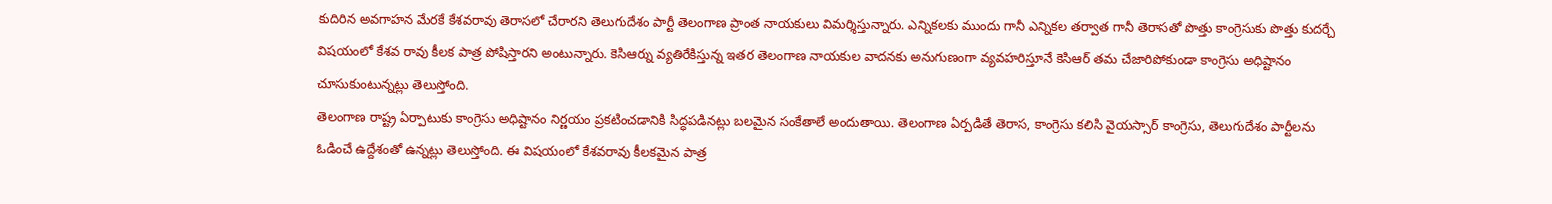కుదిరిన అవగాహన మేరకే కేశవరావు తెరాసలో చేరారని తెలుగుదేశం పార్టీ తెలంగాణ ప్రాంత నాయకులు విమర్శిస్తున్నారు. ఎన్నికలకు ముందు గానీ ఎన్నికల తర్వాత గానీ తెరాసతో పొత్తు కాంగ్రెసుకు పొత్తు కుదర్చే విషయంలో కేశవ రావు కీలక పాత్ర పోషిస్తారని అంటున్నారు. కెసిఆర్ను వ్యతిరేకిస్తున్న ఇతర తెలంగాణ నాయకుల వాదనకు అనుగుణంగా వ్యవహరిస్తూనే కెసిఆర్ తమ చేజారిపోకుండా కాంగ్రెసు అధిష్టానం చూసుకుంటున్నట్లు తెలుస్తోంది.
తెలంగాణ రాష్ట్ర ఏర్పాటుకు కాంగ్రెసు అధిష్టానం నిర్ణయం ప్రకటించడానికి సిద్ధపడినట్లు బలమైన సంకేతాలే అందుతాయి. తెలంగాణ ఏర్పడితే తెరాస, కాంగ్రెసు కలిసి వైయస్సార్ కాంగ్రెసు, తెలుగుదేశం పార్టీలను ఓడించే ఉద్దేశంతో ఉన్నట్లు తెలుస్తోంది. ఈ విషయంలో కేశవరావు కీలకమైన పాత్ర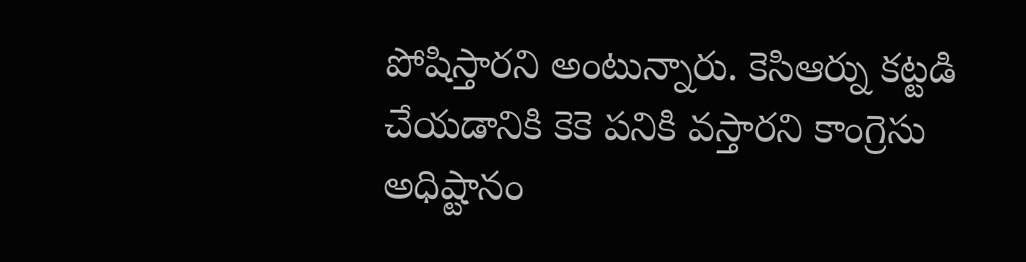పోషిస్తారని అంటున్నారు. కెసిఆర్ను కట్టడి చేయడానికి కెకె పనికి వస్తారని కాంగ్రెసు అధిష్టానం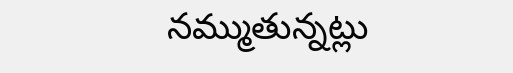నమ్ముతున్నట్లు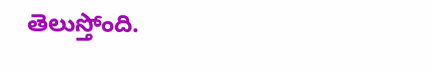తెలుస్తోంది.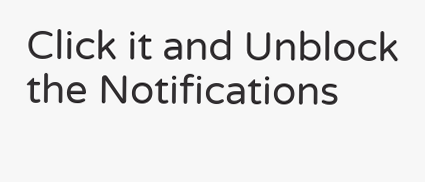Click it and Unblock the Notifications